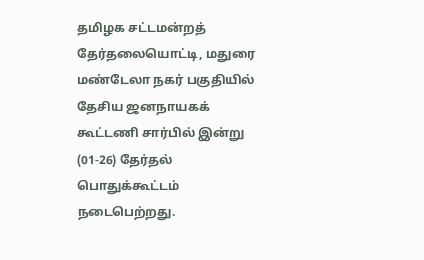தமிழக சட்டமன்றத் தேர்தலையொட்டி, மதுரை மண்டேலா நகர் பகுதியில் தேசிய ஜனநாயகக் கூட்டணி சார்பில் இன்று (01-26) தேர்தல் பொதுக்கூட்டம் நடைபெற்றது.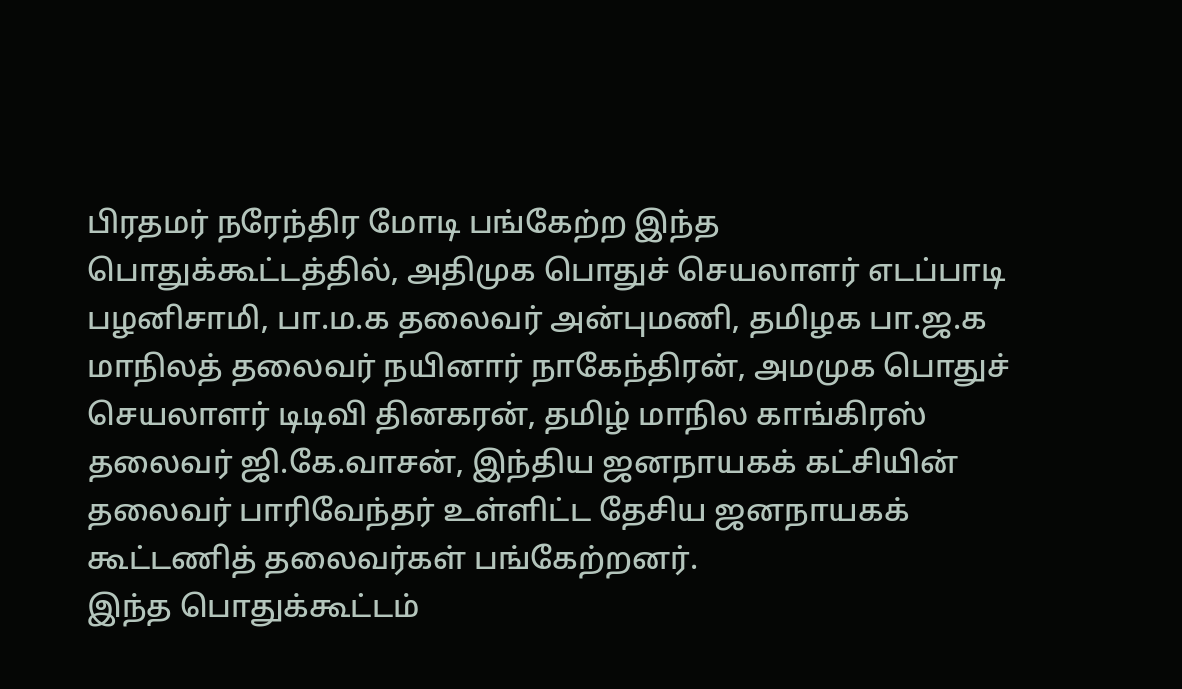பிரதமர் நரேந்திர மோடி பங்கேற்ற இந்த பொதுக்கூட்டத்தில், அதிமுக பொதுச் செயலாளர் எடப்பாடி பழனிசாமி, பா.ம.க தலைவர் அன்புமணி, தமிழக பா.ஜ.க மாநிலத் தலைவர் நயினார் நாகேந்திரன், அமமுக பொதுச் செயலாளர் டிடிவி தினகரன், தமிழ் மாநில காங்கிரஸ் தலைவர் ஜி.கே.வாசன், இந்திய ஜனநாயகக் கட்சியின் தலைவர் பாரிவேந்தர் உள்ளிட்ட தேசிய ஜனநாயகக் கூட்டணித் தலைவர்கள் பங்கேற்றனர்.
இந்த பொதுக்கூட்டம்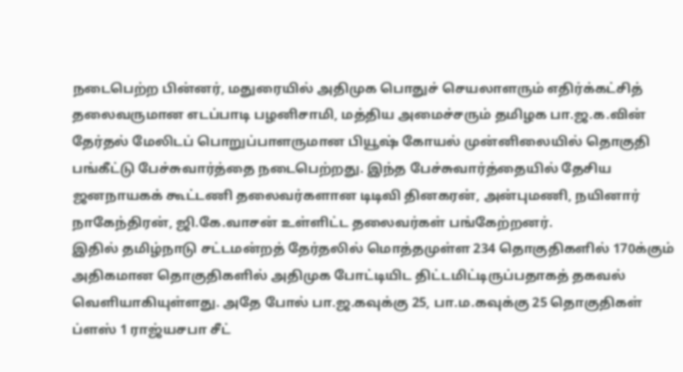நடைபெற்ற பின்னர், மதுரையில் அதிமுக பொதுச் செயலாளரும் எதிர்க்கட்சித் தலைவருமான எடப்பாடி பழனிசாமி, மத்திய அமைச்சரும் தமிழக பா.ஜ.க.வின் தேர்தல் மேலிடப் பொறுப்பாளருமான பியூஷ் கோயல் முன்னிலையில் தொகுதி பங்கீட்டு பேச்சுவார்த்தை நடைபெற்றது. இந்த பேச்சுவார்த்தையில் தேசிய ஜனநாயகக் கூட்டணி தலைவர்களான டிடிவி தினகரன், அன்புமணி, நயினார் நாகேந்திரன், ஜி.கே.வாசன் உள்ளிட்ட தலைவர்கள் பங்கேற்றனர்.
இதில் தமிழ்நாடு சட்டமன்றத் தேர்தலில் மொத்தமுள்ள 234 தொகுதிகளில் 170க்கும் அதிகமான தொகுதிகளில் அதிமுக போட்டியிட திட்டமிட்டிருப்பதாகத் தகவல் வெளியாகியுள்ளது. அதே போல் பா.ஜ.கவுக்கு 25, பா.ம.கவுக்கு 25 தொகுதிகள் ப்ளஸ் 1 ராஜ்யசபா சீட்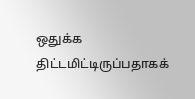ஒதுக்க திட்டமிட்டிருப்பதாகக்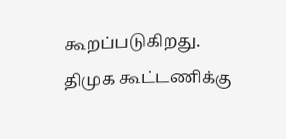கூறப்படுகிறது. திமுக கூட்டணிக்கு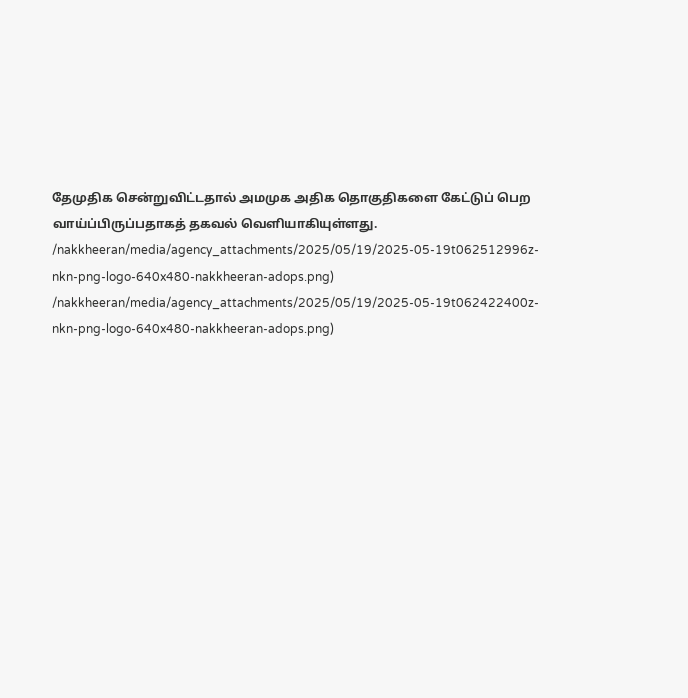தேமுதிக சென்றுவிட்டதால் அமமுக அதிக தொகுதிகளை கேட்டுப் பெற வாய்ப்பிருப்பதாகத் தகவல் வெளியாகியுள்ளது.
/nakkheeran/media/agency_attachments/2025/05/19/2025-05-19t062512996z-nkn-png-logo-640x480-nakkheeran-adops.png)
/nakkheeran/media/agency_attachments/2025/05/19/2025-05-19t062422400z-nkn-png-logo-640x480-nakkheeran-adops.png)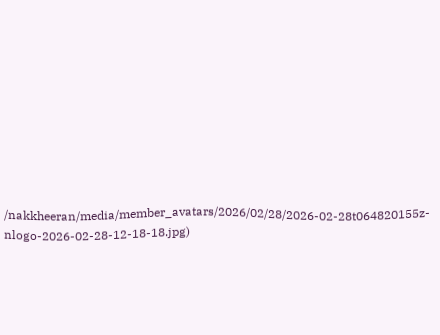/nakkheeran/media/member_avatars/2026/02/28/2026-02-28t064820155z-nlogo-2026-02-28-12-18-18.jpg)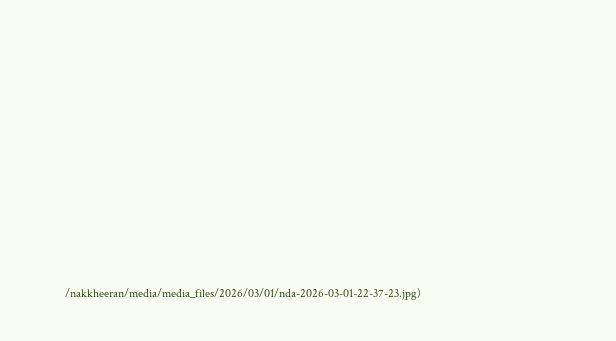/nakkheeran/media/media_files/2026/03/01/nda-2026-03-01-22-37-23.jpg)